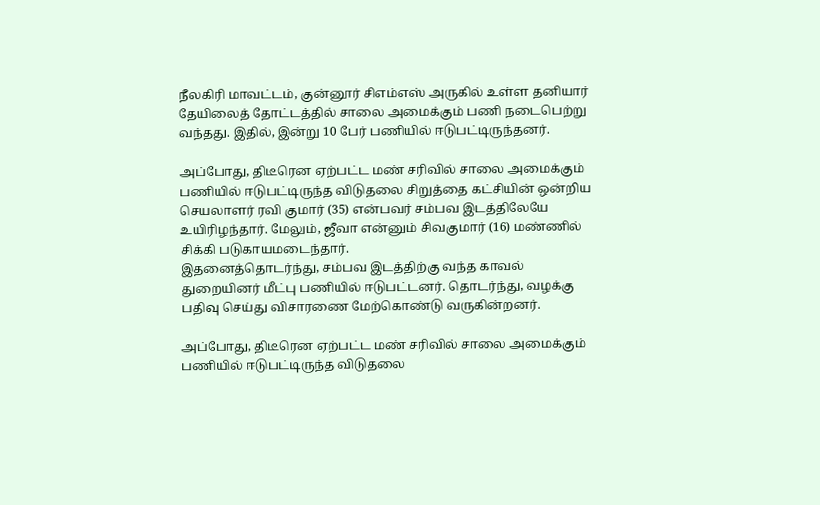நீலகிரி மாவட்டம், குன்னூர் சிஎம்எஸ் அருகில் உள்ள தனியார் தேயிலைத் தோட்டத்தில் சாலை அமைக்கும் பணி நடைபெற்று வந்தது. இதில், இன்று 10 பேர் பணியில் ஈடுபட்டிருந்தனர்.

அப்போது, திடீரென ஏற்பட்ட மண் சரிவில் சாலை அமைக்கும் பணியில் ஈடுபட்டிருந்த விடுதலை சிறுத்தை கட்சியின் ஒன்றிய செயலாளர் ரவி குமார் (35) என்பவர் சம்பவ இடத்திலேயே உயிரிழந்தார். மேலும், ஜீவா என்னும் சிவகுமார் (16) மண்ணில் சிக்கி படுகாயமடைந்தார்.
இதனைத்தொடர்ந்து, சம்பவ இடத்திற்கு வந்த காவல் துறையினர் மீட்பு பணியில் ஈடுபட்டனர். தொடர்ந்து, வழக்கு பதிவு செய்து விசாரணை மேற்கொண்டு வருகின்றனர்.

அப்போது, திடீரென ஏற்பட்ட மண் சரிவில் சாலை அமைக்கும் பணியில் ஈடுபட்டிருந்த விடுதலை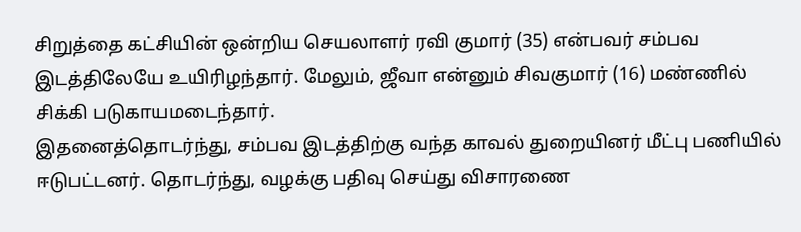சிறுத்தை கட்சியின் ஒன்றிய செயலாளர் ரவி குமார் (35) என்பவர் சம்பவ இடத்திலேயே உயிரிழந்தார். மேலும், ஜீவா என்னும் சிவகுமார் (16) மண்ணில் சிக்கி படுகாயமடைந்தார்.
இதனைத்தொடர்ந்து, சம்பவ இடத்திற்கு வந்த காவல் துறையினர் மீட்பு பணியில் ஈடுபட்டனர். தொடர்ந்து, வழக்கு பதிவு செய்து விசாரணை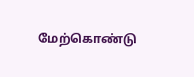மேற்கொண்டு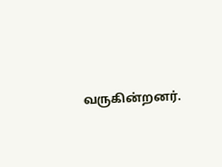வருகின்றனர்.